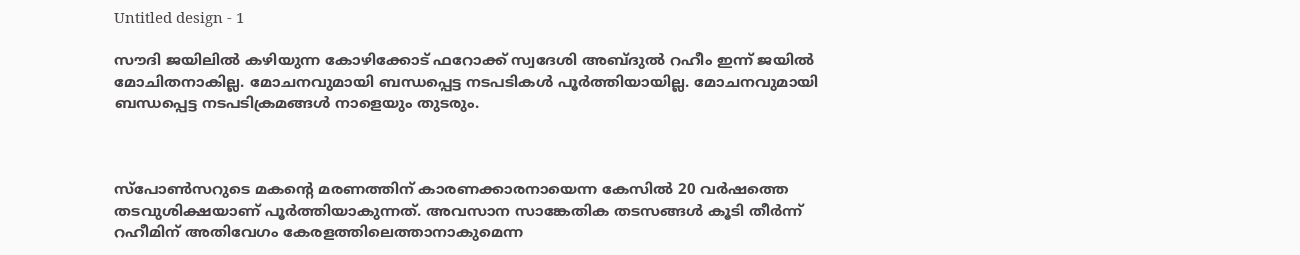Untitled design - 1

സൗദി ജയിലില്‍ കഴിയുന്ന കോഴിക്കോട് ഫറോക്ക് സ്വദേശി അബ്ദുല്‍ റഹീം ഇന്ന് ജയില്‍ മോചിതനാകില്ല. മോചനവുമായി ബന്ധപ്പെട്ട നടപടികള്‍ പൂര്‍ത്തിയായില്ല. മോചനവുമായി ബന്ധപ്പെട്ട നടപടിക്രമങ്ങള്‍ നാളെയും തുടരും.



സ്പോണ്‍സറുടെ മകന്‍റെ മരണത്തിന് കാരണക്കാരനായെന്ന കേസില്‍ 20 വര്‍ഷത്തെ തടവുശിക്ഷയാണ് പൂര്‍ത്തിയാകുന്നത്. അവസാന സാങ്കേതിക തടസങ്ങള്‍ കൂടി തീര്‍ന്ന് റഹീമിന് അതിവേഗം കേരളത്തിലെത്താനാകുമെന്ന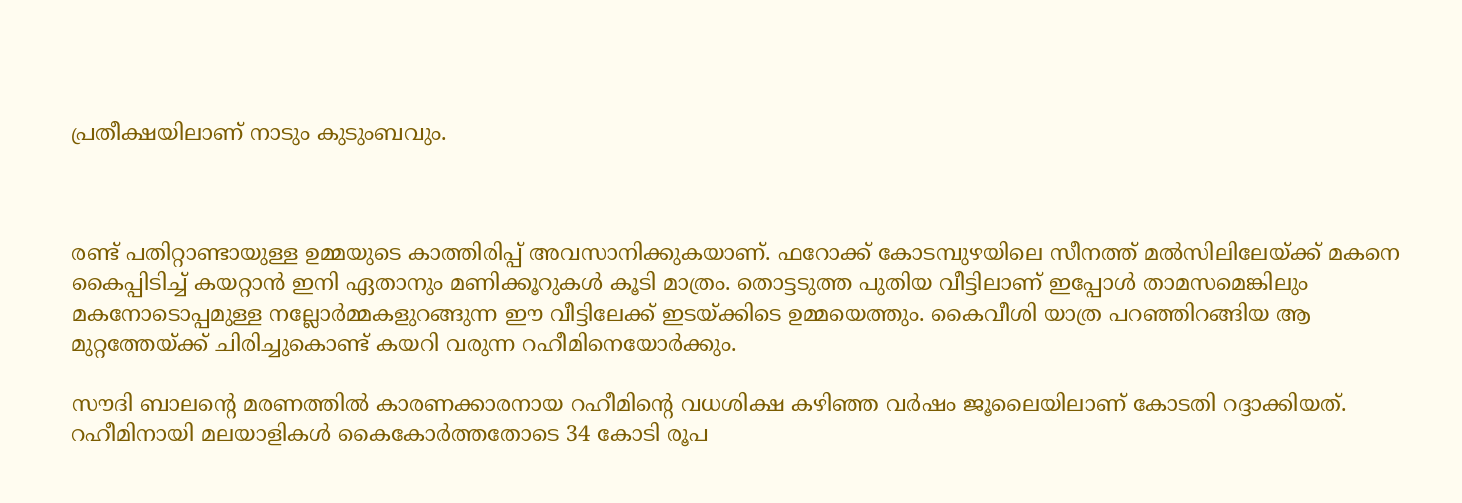പ്രതീക്ഷയിലാണ് നാടും കുടുംബവും.



രണ്ട് പതിറ്റാണ്ടായുള്ള ഉമ്മയുടെ കാത്തിരിപ്പ് അവസാനിക്കുകയാണ്. ഫറോക്ക് കോടമ്പുഴയിലെ സീനത്ത് മല്‍സിലിലേയ്ക്ക് മകനെ കൈപ്പിടിച്ച് കയറ്റാന്‍ ഇനി ഏതാനും മണിക്കൂറുകള്‍ കൂടി മാത്രം. തൊട്ടടുത്ത പുതിയ വീട്ടിലാണ് ഇപ്പോള്‍ താമസമെങ്കിലും മകനോടൊപ്പമുള്ള നല്ലോര്‍മ്മകളുറങ്ങുന്ന ഈ വീട്ടിലേക്ക് ഇടയ്ക്കിടെ ഉമ്മയെത്തും. കൈവീശി യാത്ര പറഞ്ഞിറങ്ങിയ ആ മുറ്റത്തേയ്ക്ക് ചിരിച്ചുകൊണ്ട് കയറി വരുന്ന റഹീമിനെയോര്‍ക്കും.

സൗദി ബാലന്‍റെ മരണത്തില്‍ കാരണക്കാരനായ റഹീമിന്‍റെ വധശിക്ഷ കഴിഞ്ഞ വര്‍ഷം ജൂലൈയിലാണ് കോടതി റദ്ദാക്കിയത്. റഹീമിനായി മലയാളികള്‍ കൈകോര്‍ത്തതോടെ 34 കോടി രൂപ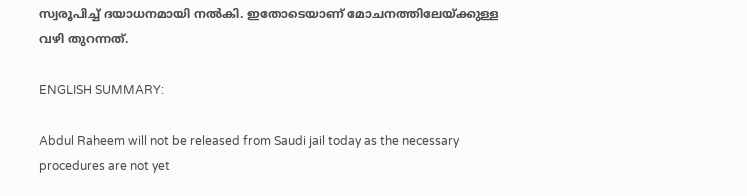സ്വരൂപിച്ച് ദയാധനമായി നല്‍കി. ഇതോടെയാണ് മോചനത്തിലേയ്ക്കുള്ള വഴി തുറന്നത്.

ENGLISH SUMMARY:

Abdul Raheem will not be released from Saudi jail today as the necessary procedures are not yet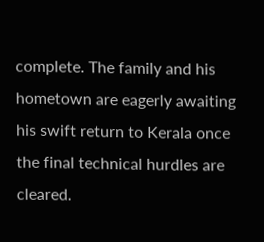complete. The family and his hometown are eagerly awaiting his swift return to Kerala once the final technical hurdles are cleared.